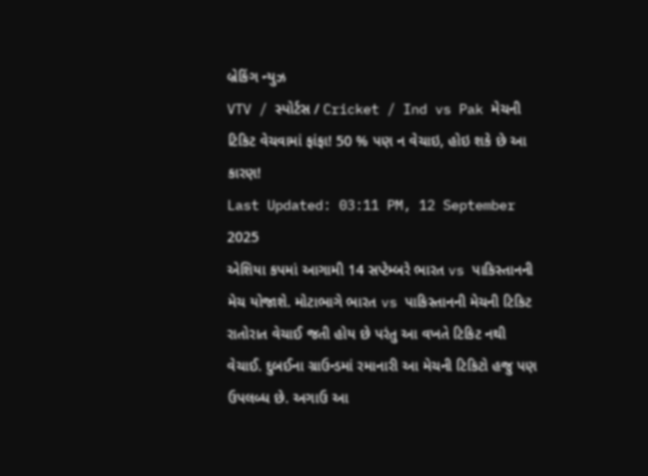બ્રેકિંગ ન્યુઝ
VTV / સ્પોર્ટસ / Cricket / Ind vs Pak મેચની ટિકિટ વેચવામાં ફાંફા! 50 % પણ ન વેચાઇ, હોઇ શકે છે આ કારણ!
Last Updated: 03:11 PM, 12 September 2025
એશિયા કપમાં આગામી 14 સપ્ટેમ્બરે ભારત vs પાકિસ્તાનની મેચ યોજાશે. મોટાભાગે ભારત vs પાકિસ્તાનની મેચની ટિકિટ રાતોરાત વેચાઈ જતી હોય છે પરંતુ આ વખતે ટિકિટ નથી વેચાઈ. દુબઈના ગ્રાઉન્ડમાં રમાનારી આ મેચની ટિકિટો હજુ પણ ઉપલબ્ધ છે. અગાઉ આ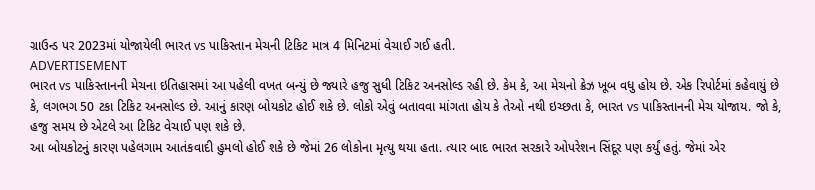ગ્રાઉન્ડ પર 2023માં યોજાયેલી ભારત vs પાકિસ્તાન મેચની ટિકિટ માત્ર 4 મિનિટમાં વેચાઈ ગઈ હતી.
ADVERTISEMENT
ભારત vs પાકિસ્તાનની મેચના ઇતિહાસમાં આ પહેલી વખત બન્યું છે જ્યારે હજુ સુધી ટિકિટ અનસોલ્ડ રહી છે. કેમ કે, આ મેચનો ક્રેઝ ખૂબ વધુ હોય છે. એક રિપોર્ટમાં કહેવાયું છે કે, લગભગ 50 ટકા ટિકિટ અનસોલ્ડ છે. આનું કારણ બોયકોટ હોઈ શકે છે. લોકો એવું બતાવવા માંગતા હોય કે તેઓ નથી ઇચ્છતા કે, ભારત vs પાકિસ્તાનની મેચ યોજાય. જો કે, હજુ સમય છે એટલે આ ટિકિટ વેચાઈ પણ શકે છે.
આ બોયકોટનું કારણ પહેલગામ આતંકવાદી હુમલો હોઈ શકે છે જેમાં 26 લોકોના મૃત્યુ થયા હતા. ત્યાર બાદ ભારત સરકારે ઓપરેશન સિંદૂર પણ કર્યું હતું. જેમાં એર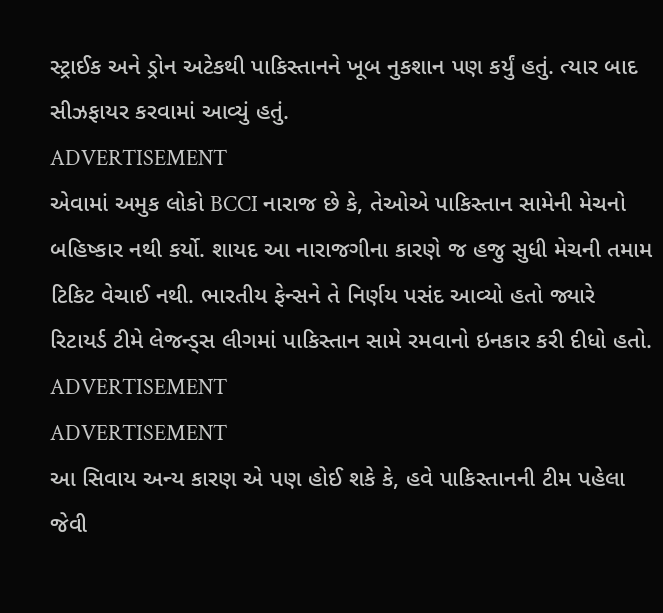સ્ટ્રાઈક અને ડ્રોન અટેકથી પાકિસ્તાનને ખૂબ નુકશાન પણ કર્યું હતું. ત્યાર બાદ સીઝફાયર કરવામાં આવ્યું હતું.
ADVERTISEMENT
એવામાં અમુક લોકો BCCI નારાજ છે કે, તેઓએ પાકિસ્તાન સામેની મેચનો બહિષ્કાર નથી કર્યો. શાયદ આ નારાજગીના કારણે જ હજુ સુધી મેચની તમામ ટિકિટ વેચાઈ નથી. ભારતીય ફેન્સને તે નિર્ણય પસંદ આવ્યો હતો જ્યારે રિટાયર્ડ ટીમે લેજન્ડ્સ લીગમાં પાકિસ્તાન સામે રમવાનો ઇનકાર કરી દીધો હતો.
ADVERTISEMENT
ADVERTISEMENT
આ સિવાય અન્ય કારણ એ પણ હોઈ શકે કે, હવે પાકિસ્તાનની ટીમ પહેલા જેવી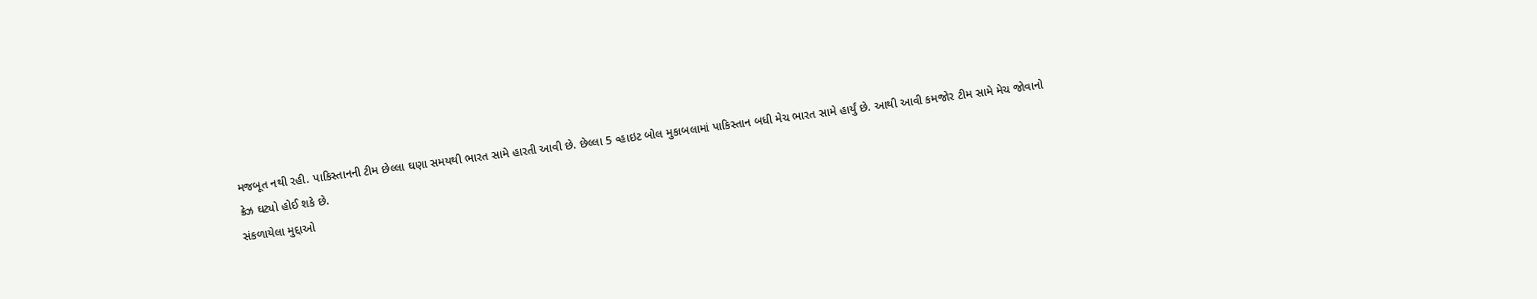મજબૂત નથી રહી. પાકિસ્તાનની ટીમ છેલ્લા ઘણા સમયથી ભારત સામે હારતી આવી છે. છેલ્લા 5 વ્હાઇટ બોલ મુકાબલામાં પાકિસ્તાન બધી મેચ ભારત સામે હાર્યું છે. આથી આવી કમજોર ટીમ સામે મેચ જોવાનો ક્રેઝ ઘટ્યો હોઈ શકે છે.
સંકળાયેલા મુદ્દાઓ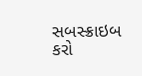સબસ્ક્રાઇબ કરો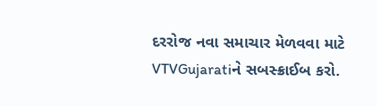દરરોજ નવા સમાચાર મેળવવા માટે VTVGujaratiને સબસ્ક્રાઈબ કરો.